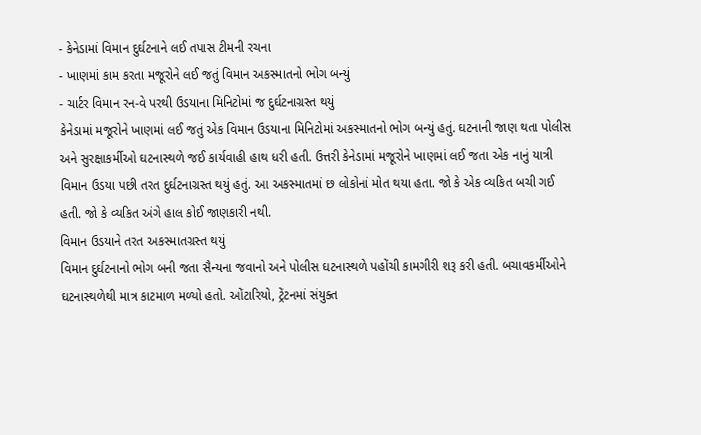- કેનેડામાં વિમાન દુર્ઘટનાને લઈ તપાસ ટીમની રચના
- ખાણમાં કામ કરતા મજૂરોને લઈ જતું વિમાન અકસ્માતનો ભોગ બન્યું
- ચાર્ટર વિમાન રન-વે પરથી ઉડયાના મિનિટોમાં જ દુર્ઘટનાગ્રસ્ત થયું
કેનેડામાં મજૂરોને ખાણમાં લઈ જતું એક વિમાન ઉડયાના મિનિટોમાં અકસ્માતનો ભોગ બન્યું હતું. ઘટનાની જાણ થતા પોલીસ અને સુરક્ષાકર્મીઓ ઘટનાસ્થળે જઈ કાર્યવાહી હાથ ધરી હતી. ઉત્તરી કેનેડામાં મજૂરોને ખાણમાં લઈ જતા એક નાનું યાત્રી વિમાન ઉડયા પછી તરત દુર્ઘટનાગ્રસ્ત થયું હતું. આ અકસ્માતમાં છ લોકોનાં મોત થયા હતા. જો કે એક વ્યકિત બચી ગઈ હતી. જો કે વ્યકિત અંગે હાલ કોઈ જાણકારી નથી.
વિમાન ઉડયાને તરત અકસ્માતગ્રસ્ત થયું
વિમાન દુર્ઘટનાનો ભોગ બની જતા સૈન્યના જવાનો અને પોલીસ ઘટનાસ્થળે પહોંચી કામગીરી શરૂ કરી હતી. બચાવકર્મીઓને ઘટનાસ્થળેથી માત્ર કાટમાળ મળ્યો હતો. ઓંટારિયો, ટ્રેંટનમાં સંયુક્ત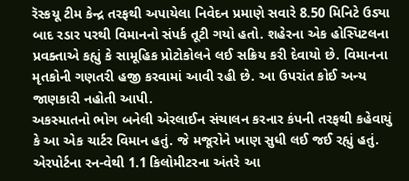રૅસ્કયૂ ટીમ કેન્દ્ર તરફથી અપાયેલા નિવેદન પ્રમાણે સવારે 8.50 મિનિટે ઉડ્યા બાદ રડાર પરથી વિમાનનો સંપર્ક તૂટી ગયો હતો. શહેરના એક હોસ્પિટલના પ્રવક્તાએ કહ્યું કે સામૂહિક પ્રોટોકોલને લઈ સક્રિય કરી દેવાયો છે. વિમાનના મૃતકોની ગણતરી હજી કરવામાં આવી રહી છે. આ ઉપરાંત કોઈ અન્ય જાણકારી નહોતી આપી.
અકસ્માતનો ભોગ બનેલી એરલાઈન સંચાલન કરનાર કંપની તરફથી કહેવાયું કે આ એક ચાર્ટર વિમાન હતું. જે મજૂરોને ખાણ સુધી લઈ જઈ રહ્યું હતું. એરપોર્ટના રન-વેથી 1.1 કિલોમીટરના અંતરે આ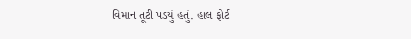વિમાન તૂટી પડયું હતું. હાલ ફોર્ટ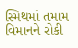સ્મિથમાં તમામ વિમાનને રોકી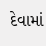દેવામાં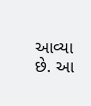આવ્યા છે. આ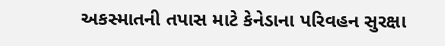અકસ્માતની તપાસ માટે કેનેડાના પરિવહન સુરક્ષા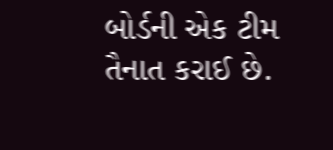બોર્ડની એક ટીમ તૈનાત કરાઈ છે.